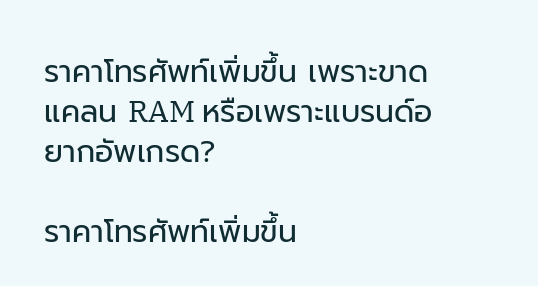ราคาโทรศัพท์เพิ่มขึ้น เพราะขาดแคลน RAM หรือเพราะแบรนด์อยากอัพเกรด?

ราคาโทรศัพท์เพิ่มขึ้น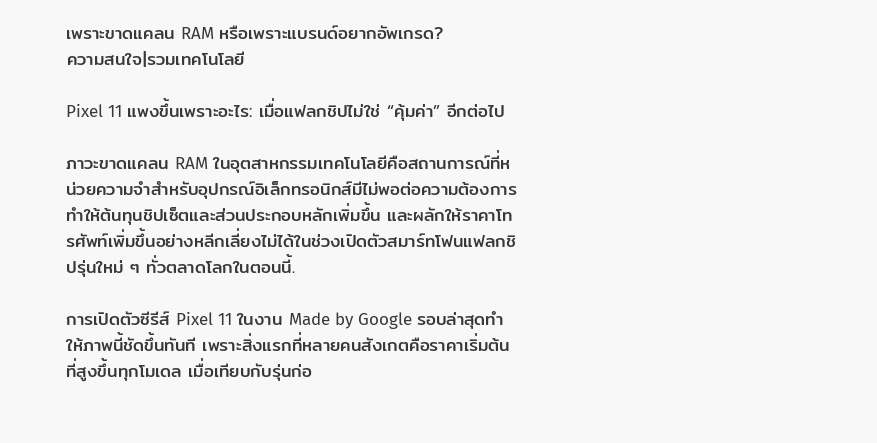เพราะขาดแคลน RAM หรือเพราะแบรนด์อยากอัพเกรด?
ความสนใจ|รวมเทคโนโลยี

Pixel 11 แพงขึ้นเพราะอะไร: เมื่อแฟลกชิปไม่ใช่ “คุ้มค่า” อีกต่อไป

ภาวะขาดแคลน RAM ในอุตสาหกรรมเทคโนโลยีคือสถานการณ์ที่หน่วยความจำสำหรับอุปกรณ์อิเล็กทรอนิกส์มีไม่พอต่อความต้องการ ทำให้ต้นทุนชิปเซ็ตและส่วนประกอบหลักเพิ่มขึ้น และผลักให้ราคาโทรศัพท์เพิ่มขึ้นอย่างหลีกเลี่ยงไม่ได้ในช่วงเปิดตัวสมาร์ทโฟนแฟลกชิปรุ่นใหม่ ๆ ทั่วตลาดโลกในตอนนี้.

การเปิดตัวซีรีส์ Pixel 11 ในงาน Made by Google รอบล่าสุดทำให้ภาพนี้ชัดขึ้นทันที เพราะสิ่งแรกที่หลายคนสังเกตคือราคาเริ่มต้นที่สูงขึ้นทุกโมเดล เมื่อเทียบกับรุ่นก่อ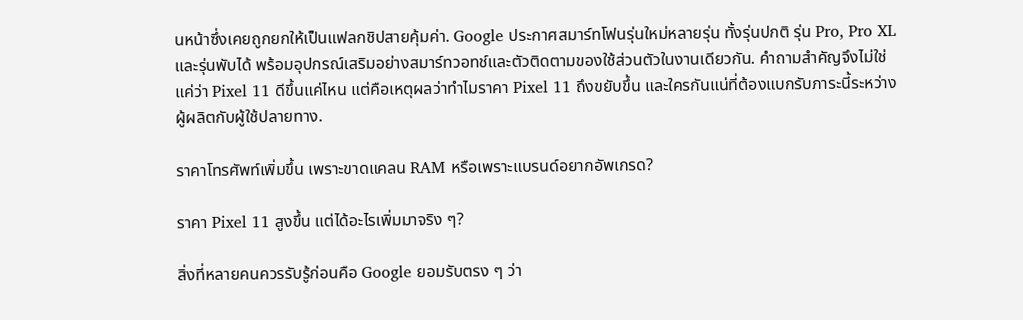นหน้าซึ่งเคยถูกยกให้เป็นแฟลกชิปสายคุ้มค่า. Google ประกาศสมาร์ทโฟนรุ่นใหม่หลายรุ่น ทั้งรุ่นปกติ รุ่น Pro, Pro XL และรุ่นพับได้ พร้อมอุปกรณ์เสริมอย่างสมาร์ทวอทช์และตัวติดตามของใช้ส่วนตัวในงานเดียวกัน. คำถามสำคัญจึงไม่ใช่แค่ว่า Pixel 11 ดีขึ้นแค่ไหน แต่คือเหตุผลว่าทำไมราคา Pixel 11 ถึงขยับขึ้น และใครกันแน่ที่ต้องแบกรับภาระนี้ระหว่างผู้ผลิตกับผู้ใช้ปลายทาง.

ราคาโทรศัพท์เพิ่มขึ้น เพราะขาดแคลน RAM หรือเพราะแบรนด์อยากอัพเกรด?

ราคา Pixel 11 สูงขึ้น แต่ได้อะไรเพิ่มมาจริง ๆ?

สิ่งที่หลายคนควรรับรู้ก่อนคือ Google ยอมรับตรง ๆ ว่า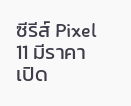ซีรีส์ Pixel 11 มีราคาเปิด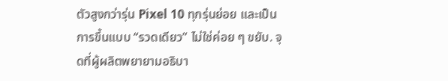ตัวสูงกว่ารุ่น Pixel 10 ทุกรุ่นย่อย และเป็นการขึ้นแบบ “รวดเดียว” ไม่ใช่ค่อย ๆ ขยับ. จุดที่ผู้ผลิตพยายามอธิบา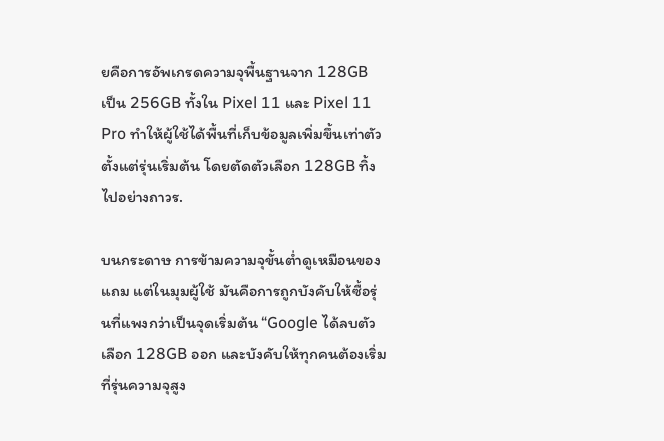ยคือการอัพเกรดความจุพื้นฐานจาก 128GB เป็น 256GB ทั้งใน Pixel 11 และ Pixel 11 Pro ทำให้ผู้ใช้ได้พื้นที่เก็บข้อมูลเพิ่มขึ้นเท่าตัวตั้งแต่รุ่นเริ่มต้น โดยตัดตัวเลือก 128GB ทิ้งไปอย่างถาวร.

บนกระดาษ การข้ามความจุขั้นต่ำดูเหมือนของแถม แต่ในมุมผู้ใช้ มันคือการถูกบังคับให้ซื้อรุ่นที่แพงกว่าเป็นจุดเริ่มต้น “Google ได้ลบตัวเลือก 128GB ออก และบังคับให้ทุกคนต้องเริ่มที่รุ่นความจุสูง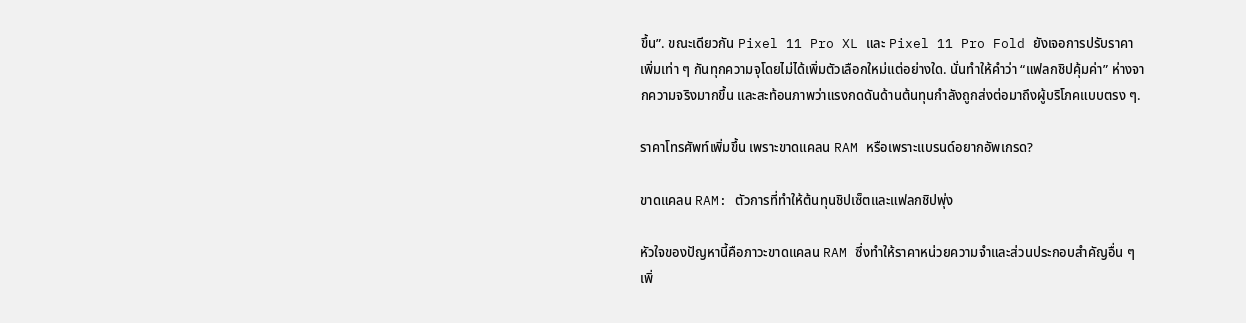ขึ้น”. ขณะเดียวกัน Pixel 11 Pro XL และ Pixel 11 Pro Fold ยังเจอการปรับราคาเพิ่มเท่า ๆ กันทุกความจุโดยไม่ได้เพิ่มตัวเลือกใหม่แต่อย่างใด. นั่นทำให้คำว่า “แฟลกชิปคุ้มค่า” ห่างจากความจริงมากขึ้น และสะท้อนภาพว่าแรงกดดันด้านต้นทุนกำลังถูกส่งต่อมาถึงผู้บริโภคแบบตรง ๆ.

ราคาโทรศัพท์เพิ่มขึ้น เพราะขาดแคลน RAM หรือเพราะแบรนด์อยากอัพเกรด?

ขาดแคลน RAM: ตัวการที่ทำให้ต้นทุนชิปเซ็ตและแฟลกชิปพุ่ง

หัวใจของปัญหานี้คือภาวะขาดแคลน RAM ซึ่งทำให้ราคาหน่วยความจำและส่วนประกอบสำคัญอื่น ๆ เพิ่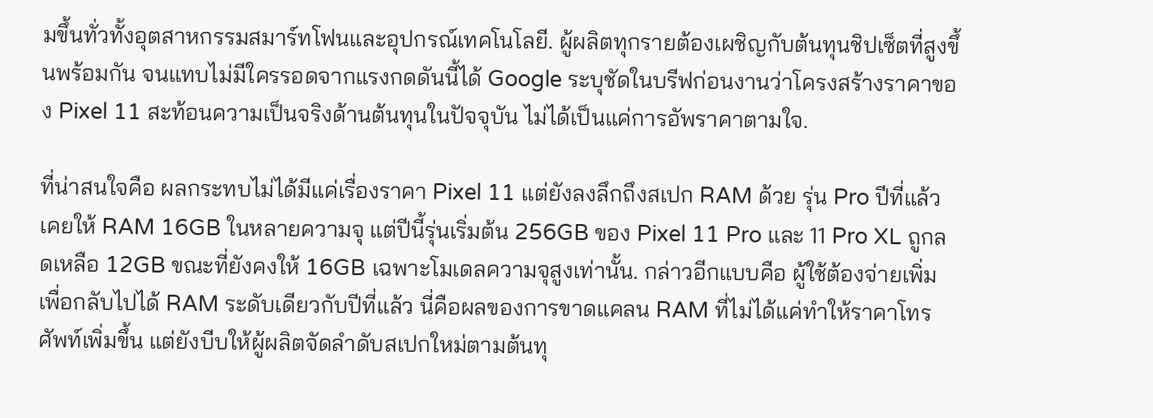มขึ้นทั่วทั้งอุตสาหกรรมสมาร์ทโฟนและอุปกรณ์เทคโนโลยี. ผู้ผลิตทุกรายต้องเผชิญกับต้นทุนชิปเซ็ตที่สูงขึ้นพร้อมกัน จนแทบไม่มีใครรอดจากแรงกดดันนี้ได้ Google ระบุชัดในบรีฟก่อนงานว่าโครงสร้างราคาของ Pixel 11 สะท้อนความเป็นจริงด้านต้นทุนในปัจจุบัน ไม่ได้เป็นแค่การอัพราคาตามใจ.

ที่น่าสนใจคือ ผลกระทบไม่ได้มีแค่เรื่องราคา Pixel 11 แต่ยังลงลึกถึงสเปก RAM ด้วย รุ่น Pro ปีที่แล้วเคยให้ RAM 16GB ในหลายความจุ แต่ปีนี้รุ่นเริ่มต้น 256GB ของ Pixel 11 Pro และ 11 Pro XL ถูกลดเหลือ 12GB ขณะที่ยังคงให้ 16GB เฉพาะโมเดลความจุสูงเท่านั้น. กล่าวอีกแบบคือ ผู้ใช้ต้องจ่ายเพิ่มเพื่อกลับไปได้ RAM ระดับเดียวกับปีที่แล้ว นี่คือผลของการขาดแคลน RAM ที่ไม่ได้แค่ทำให้ราคาโทรศัพท์เพิ่มขึ้น แต่ยังบีบให้ผู้ผลิตจัดลำดับสเปกใหม่ตามต้นทุ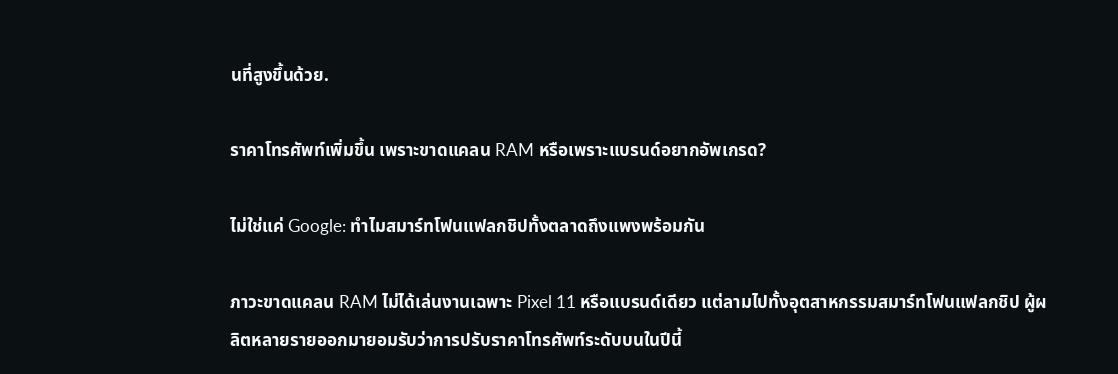นที่สูงขึ้นด้วย.

ราคาโทรศัพท์เพิ่มขึ้น เพราะขาดแคลน RAM หรือเพราะแบรนด์อยากอัพเกรด?

ไม่ใช่แค่ Google: ทำไมสมาร์ทโฟนแฟลกชิปทั้งตลาดถึงแพงพร้อมกัน

ภาวะขาดแคลน RAM ไม่ได้เล่นงานเฉพาะ Pixel 11 หรือแบรนด์เดียว แต่ลามไปทั้งอุตสาหกรรมสมาร์ทโฟนแฟลกชิป ผู้ผลิตหลายรายออกมายอมรับว่าการปรับราคาโทรศัพท์ระดับบนในปีนี้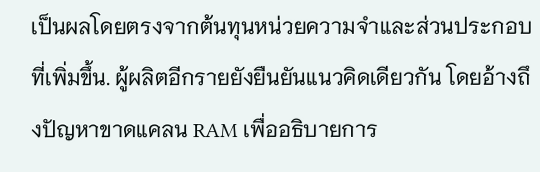เป็นผลโดยตรงจากต้นทุนหน่วยความจำและส่วนประกอบที่เพิ่มขึ้น. ผู้ผลิตอีกรายยังยืนยันแนวคิดเดียวกัน โดยอ้างถึงปัญหาขาดแคลน RAM เพื่ออธิบายการ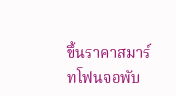ขึ้นราคาสมาร์ทโฟนจอพับ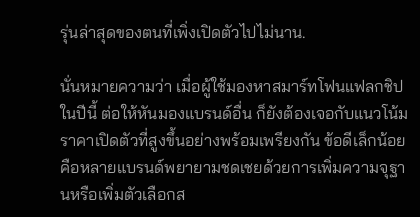รุ่นล่าสุดของตนที่เพิ่งเปิดตัวไปไม่นาน.

นั่นหมายความว่า เมื่อผู้ใช้มองหาสมาร์ทโฟนแฟลกชิปในปีนี้ ต่อให้หันมองแบรนด์อื่น ก็ยังต้องเจอกับแนวโน้มราคาเปิดตัวที่สูงขึ้นอย่างพร้อมเพรียงกัน ข้อดีเล็กน้อยคือหลายแบรนด์พยายามชดเชยด้วยการเพิ่มความจุฐานหรือเพิ่มตัวเลือกส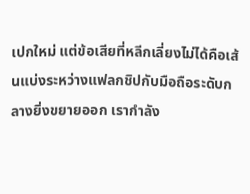เปกใหม่ แต่ข้อเสียที่หลีกเลี่ยงไม่ได้คือเส้นแบ่งระหว่างแฟลกชิปกับมือถือระดับกลางยิ่งขยายออก เรากำลัง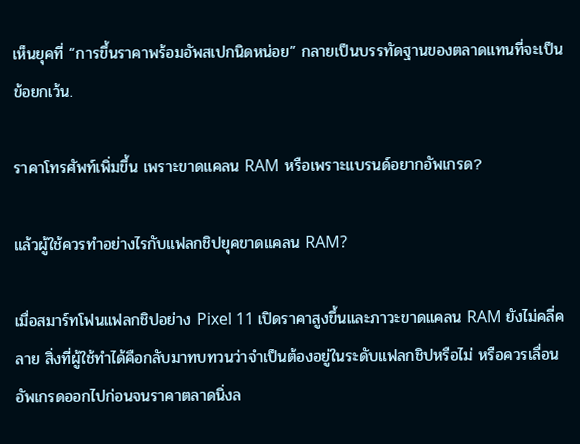เห็นยุคที่ “การขึ้นราคาพร้อมอัพสเปกนิดหน่อย” กลายเป็นบรรทัดฐานของตลาดแทนที่จะเป็นข้อยกเว้น.

ราคาโทรศัพท์เพิ่มขึ้น เพราะขาดแคลน RAM หรือเพราะแบรนด์อยากอัพเกรด?

แล้วผู้ใช้ควรทำอย่างไรกับแฟลกชิปยุคขาดแคลน RAM?

เมื่อสมาร์ทโฟนแฟลกชิปอย่าง Pixel 11 เปิดราคาสูงขึ้นและภาวะขาดแคลน RAM ยังไม่คลี่คลาย สิ่งที่ผู้ใช้ทำได้คือกลับมาทบทวนว่าจำเป็นต้องอยู่ในระดับแฟลกชิปหรือไม่ หรือควรเลื่อนอัพเกรดออกไปก่อนจนราคาตลาดนิ่งล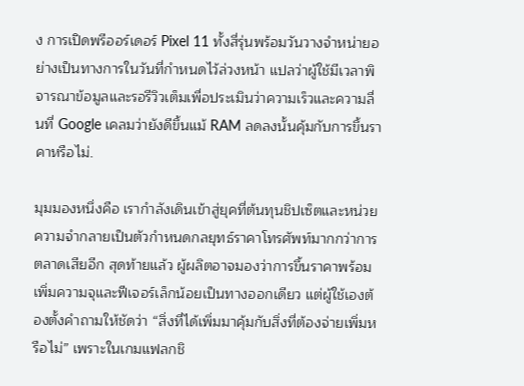ง การเปิดพรีออร์เดอร์ Pixel 11 ทั้งสี่รุ่นพร้อมวันวางจำหน่ายอย่างเป็นทางการในวันที่กำหนดไว้ล่วงหน้า แปลว่าผู้ใช้มีเวลาพิจารณาข้อมูลและรอรีวิวเต็มเพื่อประเมินว่าความเร็วและความลื่นที่ Google เคลมว่ายังดีขึ้นแม้ RAM ลดลงนั้นคุ้มกับการขึ้นราคาหรือไม่.

มุมมองหนึ่งคือ เรากำลังเดินเข้าสู่ยุคที่ต้นทุนชิปเซ็ตและหน่วยความจำกลายเป็นตัวกำหนดกลยุทธ์ราคาโทรศัพท์มากกว่าการตลาดเสียอีก สุดท้ายแล้ว ผู้ผลิตอาจมองว่าการขึ้นราคาพร้อมเพิ่มความจุและฟีเจอร์เล็กน้อยเป็นทางออกเดียว แต่ผู้ใช้เองต้องตั้งคำถามให้ชัดว่า “สิ่งที่ได้เพิ่มมาคุ้มกับสิ่งที่ต้องจ่ายเพิ่มหรือไม่” เพราะในเกมแฟลกชิ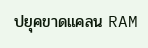ปยุคขาดแคลน RAM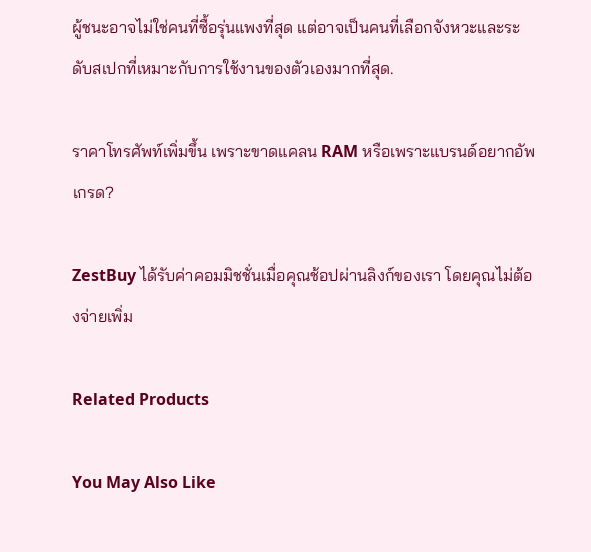ผู้ชนะอาจไม่ใช่คนที่ซื้อรุ่นแพงที่สุด แต่อาจเป็นคนที่เลือกจังหวะและระดับสเปกที่เหมาะกับการใช้งานของตัวเองมากที่สุด.

ราคาโทรศัพท์เพิ่มขึ้น เพราะขาดแคลน RAM หรือเพราะแบรนด์อยากอัพเกรด?

ZestBuy ได้รับค่าคอมมิชชั่นเมื่อคุณช้อปผ่านลิงก์ของเรา โดยคุณไม่ต้องจ่ายเพิ่ม

Related Products

You May Also Like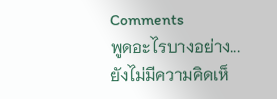Comments
พูดอะไรบางอย่าง...
ยังไม่มีความคิดเห็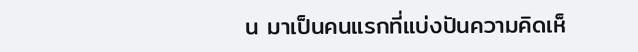น มาเป็นคนแรกที่แบ่งปันความคิดเห็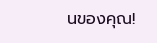นของคุณ!